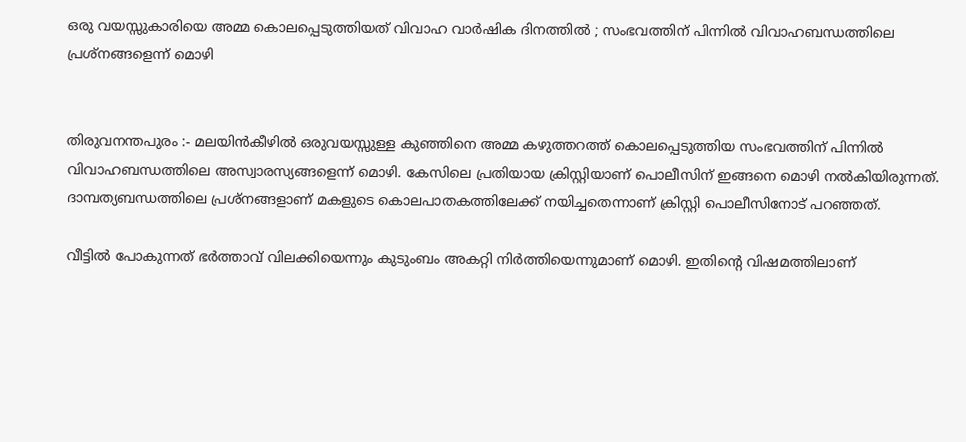ഒരു വയസ്സുകാരിയെ അമ്മ കൊലപ്പെടുത്തിയത് വിവാഹ വാർഷിക ദിനത്തിൽ ; സംഭവത്തിന് പിന്നിൽ വിവാഹബന്ധത്തിലെ പ്രശ്നങ്ങളെന്ന് മൊഴി


തിരുവനന്തപുരം :- മലയിൻകീഴിൽ ഒരുവയസ്സുള്ള കുഞ്ഞിനെ അമ്മ കഴുത്തറത്ത് കൊലപ്പെടുത്തിയ സംഭവത്തിന് പിന്നിൽ വിവാഹബന്ധത്തിലെ അസ്വാരസ്യങ്ങളെന്ന് മൊഴി. കേസിലെ പ്രതിയായ ക്രിസ്റ്റിയാണ് പൊലീസിന് ഇങ്ങനെ മൊഴി നൽകിയിരുന്നത്. ദാമ്പത്യബന്ധത്തിലെ പ്രശ്നങ്ങളാണ് മകളുടെ കൊലപാതകത്തിലേക്ക് നയിച്ചതെന്നാണ് ക്രിസ്റ്റി പൊലീസിനോട് പറഞ്ഞത്.

വീട്ടിൽ പോകുന്നത് ഭർത്താവ് വിലക്കിയെന്നും കുടുംബം അകറ്റി നിർത്തിയെന്നുമാണ് മൊഴി. ഇതിന്റെ വിഷമത്തിലാണ്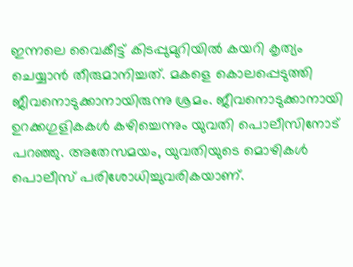ഇന്നലെ വൈകീട്ട് കിടപ്പുമുറിയിൽ കയറി കൃത്യം ചെയ്യാൻ തീരുമാനിച്ചത്. മകളെ കൊലപ്പെടുത്തി ജീവനൊടുക്കാനായിരുന്നു ശ്രമം. ജീവനൊടുക്കാനായി ഉറക്കഗുളികകൾ കഴിച്ചെന്നും യുവതി പൊലീസിനോട് പറഞ്ഞു. അതേസമയം, യുവതിയുടെ മൊഴികൾ പൊലീസ് പരിശോധിച്ചുവരികയാണ്.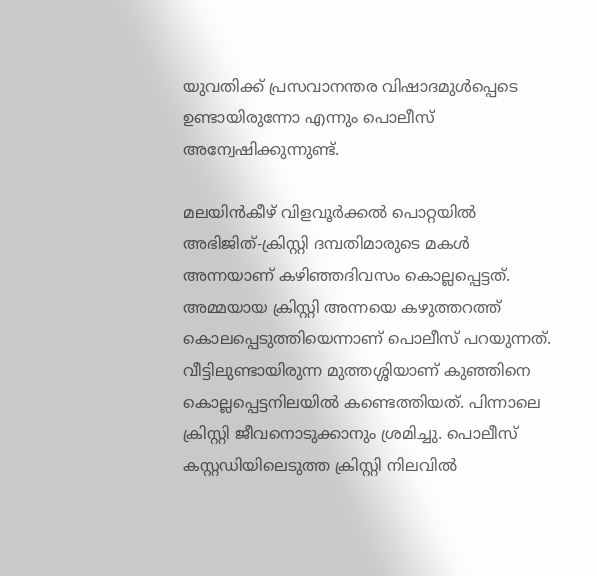യുവതിക്ക് പ്രസവാനന്തര വിഷാദമുൾപ്പെടെ ഉണ്ടായിരുന്നോ എന്നും പൊലീസ് അന്വേഷിക്കുന്നുണ്ട്.

മലയിൻകീഴ് വിളവൂർക്കൽ പൊറ്റയിൽ അഭിജിത്-ക്രിസ്റ്റി ദമ്പതിമാരുടെ മകൾ അന്നയാണ് കഴിഞ്ഞദിവസം കൊല്ലപ്പെട്ടത്. അമ്മയായ ക്രിസ്റ്റി അന്നയെ കഴുത്തറത്ത് കൊലപ്പെടുത്തിയെന്നാണ് പൊലീസ് പറയുന്നത്. വീട്ടിലുണ്ടായിരുന്ന മുത്തശ്ശിയാണ് കുഞ്ഞിനെ കൊല്ലപ്പെട്ടനിലയിൽ കണ്ടെത്തിയത്. പിന്നാലെ ക്രിസ്റ്റി ജീവനൊടുക്കാനും ശ്രമിച്ചു. പൊലീസ് കസ്റ്റഡിയിലെടുത്ത ക്രിസ്റ്റി നിലവിൽ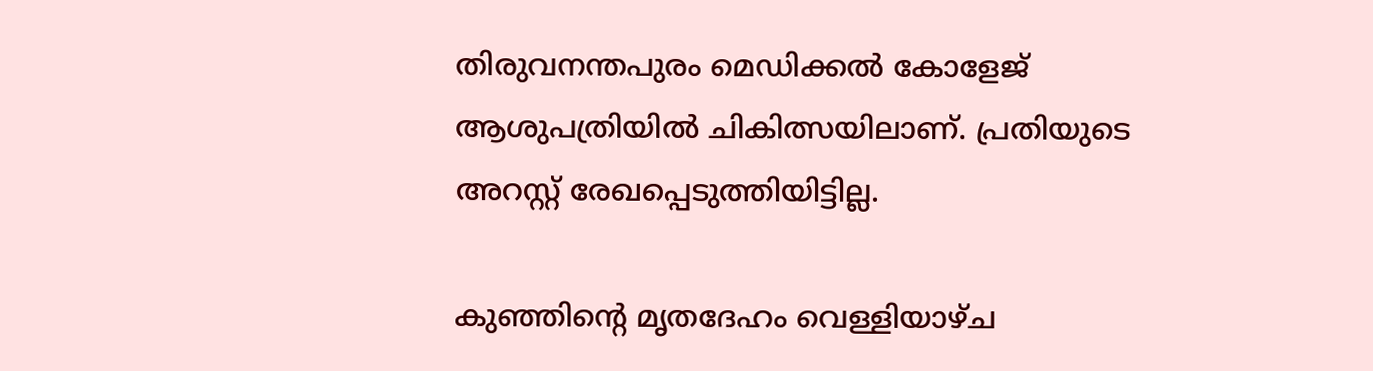തിരുവനന്തപുരം മെഡിക്കൽ കോളേജ് ആശുപത്രിയിൽ ചികിത്സയിലാണ്. പ്രതിയുടെ അറസ്റ്റ് രേഖപ്പെടുത്തിയിട്ടില്ല.

കുഞ്ഞിന്റെ മൃതദേഹം വെള്ളിയാഴ്‌ച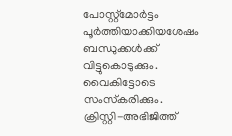പോസ്റ്റ്മോർട്ടം പൂർത്തിയാക്കിയശേഷം ബന്ധുക്കൾക്ക് വിട്ടുകൊടുക്കും. വൈകിട്ടോടെ സംസ്‌കരിക്കും. ക്രിസ്റ്റി-അഭിജിത്ത്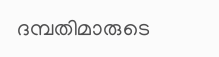ദമ്പതിമാരുടെ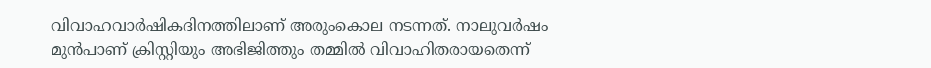വിവാഹവാർഷികദിനത്തിലാണ് അരുംകൊല നടന്നത്. നാലുവർഷം മുൻപാണ് ക്രിസ്റ്റിയും അഭിജിത്തും തമ്മിൽ വിവാഹിതരായതെന്ന്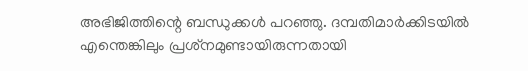അഭിജിത്തിന്റെ ബന്ധുക്കൾ പറഞ്ഞു. ദമ്പതിമാർക്കിടയിൽ എന്തെങ്കിലും പ്രശ്‌നമുണ്ടായിരുന്നതായി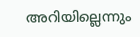അറിയില്ലെന്നും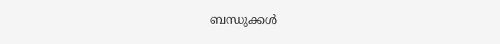ബന്ധുക്കൾ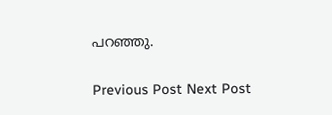പറഞ്ഞു.

Previous Post Next Post